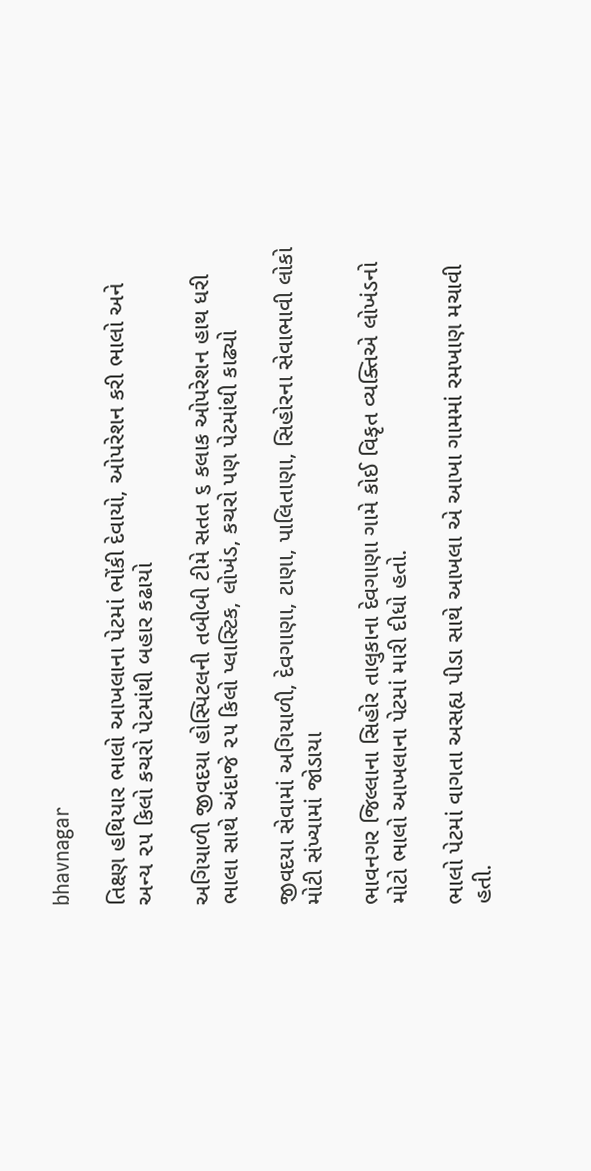bhavnagar

તિક્ષ્ણ હથિયાર ભાલો આખલાના પેટમાં ભોંકી દેવાયો, ઓપરેશન કરી ભાલો અને અન્ય ૨૫ કિલો કચરો પેટમાંથી બહાર કઢાયો

અગિયાળી જીવદયા હોસ્પિટલની તબીબી ટીમે સતત ૬ કલાક ઓપરેશન હાથ ધરી ભાલા સાથે અંદાજે ૨૫ કિલો પ્લાસ્ટિક, લોખંડ, કચરો પણ પેટમાંથી કાઢ્યો

જીવદયા સેવામાં અગિયાળી, દેવગાણા, ટાણા, પાલિતાણા, સિહોરના સેવાભાવી લોકો મોટી સંખ્યામાં જોડાયા

ભાવનગર જિલ્લાના સિહોર તાલુકાના દેવગાણા ગામે કોઈ વિકૃત વ્યક્તિએ લોખંડનો મોટો ભાલો આખલાના પેટમાં મારી દીધો હતો.

ભાલો પેટમાં વાગતા અસહ્ય પીડા સાથે આખલા એ આખા ગામમાં રમખાણ મચાવી હતી.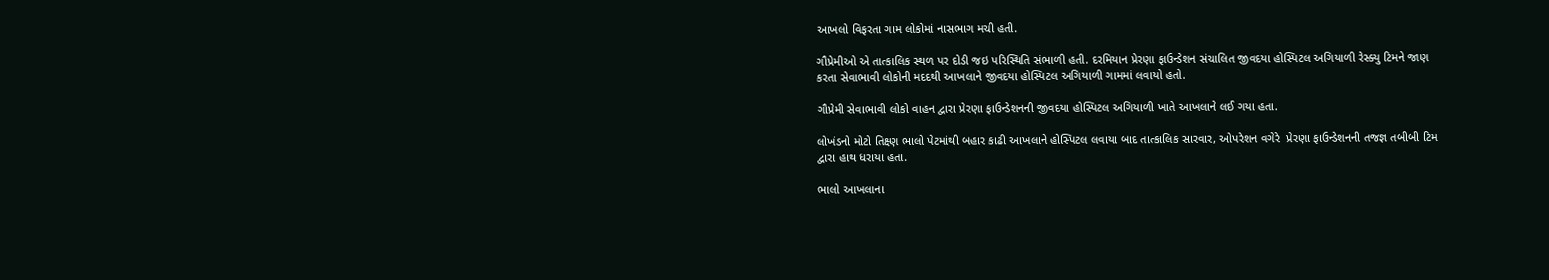આખલો વિફરતા ગામ લોકોમાં નાસભાગ મચી હતી.

ગૌપ્રેમીઓ એ તાત્કાલિક સ્થળ પર દોડી જઇ પરિસ્થિતિ સંભાળી હતી. દરમિયાન પ્રેરણા ફાઉન્ડેશન સંચાલિત જીવદયા હોસ્પિટલ અગિયાળી રેસ્ક્યુ ટિમને જાણ કરતા સેવાભાવી લોકોની મદદથી આખલાને જીવદયા હોસ્પિટલ અગિયાળી ગામમાં લવાયો હતો.

ગૌપ્રેમી સેવાભાવી લોકો વાહન દ્વારા પ્રેરણા ફાઉન્ડેશનની જીવદયા હોસ્પિટલ અગિયાળી ખાતે આખલાને લઈ ગયા હતા.

લોખંડનો મોટો તિક્ષ્ણ ભાલો પેટમાંથી બહાર કાઢી આખલાને હોસ્પિટલ લવાયા બાદ તાત્કાલિક સારવાર, ઓપરેશન વગેરે  પ્રેરણા ફાઉન્ડેશનની તજજ્ઞ તબીબી ટિમ દ્વારા હાથ ધરાયા હતા.

ભાલો આખલાના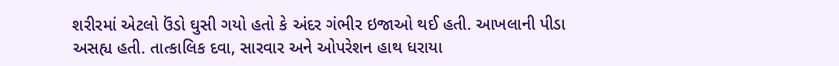શરીરમાં એટલો ઉંડો ઘુસી ગયો હતો કે અંદર ગંભીર ઇજાઓ થઈ હતી. આખલાની પીડા અસહ્ય હતી. તાત્કાલિક દવા, સારવાર અને ઓપરેશન હાથ ધરાયા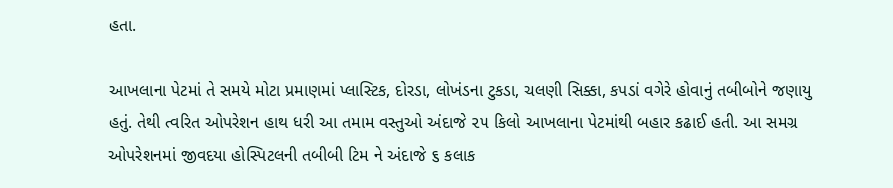હતા.

આખલાના પેટમાં તે સમયે મોટા પ્રમાણમાં પ્લાસ્ટિક, દોરડા, લોખંડના ટુકડા, ચલણી સિક્કા, કપડાં વગેરે હોવાનું તબીબોને જણાયુ હતું. તેથી ત્વરિત ઓપરેશન હાથ ધરી આ તમામ વસ્તુઓ અંદાજે ૨૫ કિલો આખલાના પેટમાંથી બહાર કઢાઈ હતી. આ સમગ્ર ઓપરેશનમાં જીવદયા હોસ્પિટલની તબીબી ટિમ ને અંદાજે ૬ કલાક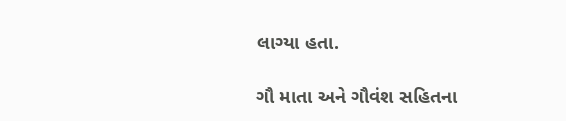લાગ્યા હતા.

ગૌ માતા અને ગૌવંશ સહિતના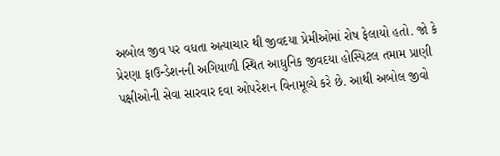અબોલ જીવ પર વધતા અત્યાચાર થી જીવદયા પ્રેમીઓમાં રોષ ફેલાયો હતો. જો કે પ્રેરણા ફાઉન્ડેશનની અગિયાળી સ્થિત આધુનિક જીવદયા હોસ્પિટલ તમામ પ્રાણી પક્ષીઓની સેવા સારવાર દવા ઓપરેશન વિનામૂલ્યે કરે છે. આથી અબોલ જીવો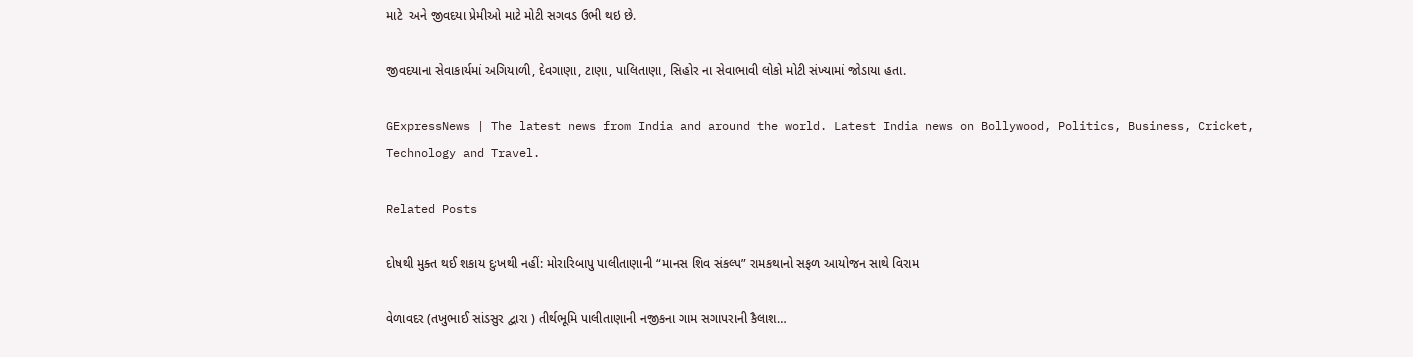માટે  અને જીવદયા પ્રેમીઓ માટે મોટી સગવડ ઉભી થઇ છે.

જીવદયાના સેવાકાર્યમાં અગિયાળી, દેવગાણા, ટાણા, પાલિતાણા, સિહોર ના સેવાભાવી લોકો મોટી સંખ્યામાં જોડાયા હતા.

GExpressNews | The latest news from India and around the world. Latest India news on Bollywood, Politics, Business, Cricket, Technology and Travel.

Related Posts

દોષથી મુક્ત થઈ શકાય દુઃખથી નહીં: મોરારિબાપુ પાલીતાણાની “માનસ શિવ સંકલ્પ” રામકથાનો સફળ આયોજન સાથે વિરામ

વેળાવદર (તખુભાઈ સાંડસુર દ્વારા ) તીર્થભૂમિ પાલીતાણાની નજીકના ગામ સગાપરાની કૈલાશ…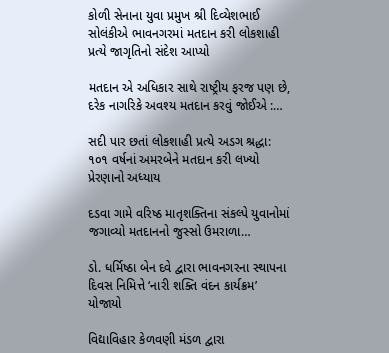કોળી સેનાના યુવા પ્રમુખ શ્રી દિવ્યેશભાઈ સોલંકીએ ભાવનગરમાં મતદાન કરી લોકશાહી પ્રત્યે જાગૃતિનો સંદેશ આપ્યો

મતદાન એ અધિકાર સાથે રાષ્ટ્રીય ફરજ પણ છે, દરેક નાગરિકે અવશ્ય મતદાન કરવું જોઈએ :…

સદી પાર છતાં લોકશાહી પ્રત્યે અડગ શ્રદ્ધા: ૧૦૧ વર્ષનાં અમરબેને મતદાન કરી લખ્યો પ્રેરણાનો અધ્યાય

દડવા ગામે વરિષ્ઠ માતૃશક્તિના સંકલ્પે યુવાનોમાં જગાવ્યો મતદાનનો જુસ્સો ઉમરાળા…

ડો. ધર્મિષ્ઠા બેન દવે દ્વારા ભાવનગરના સ્થાપના દિવસ નિમિત્તે ‘નારી શક્તિ વંદન કાર્યક્રમ’ યોજાયો

વિદ્યાવિહાર કેળવણી મંડળ દ્વારા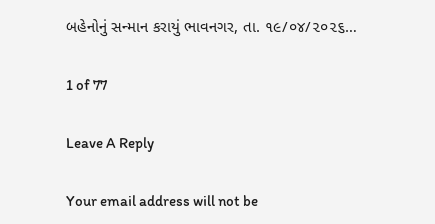બહેનોનું સન્માન કરાયું ભાવનગર, તા. ૧૯/૦૪/૨૦૨૬…

1 of 77

Leave A Reply

Your email address will not be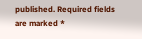published. Required fields are marked *